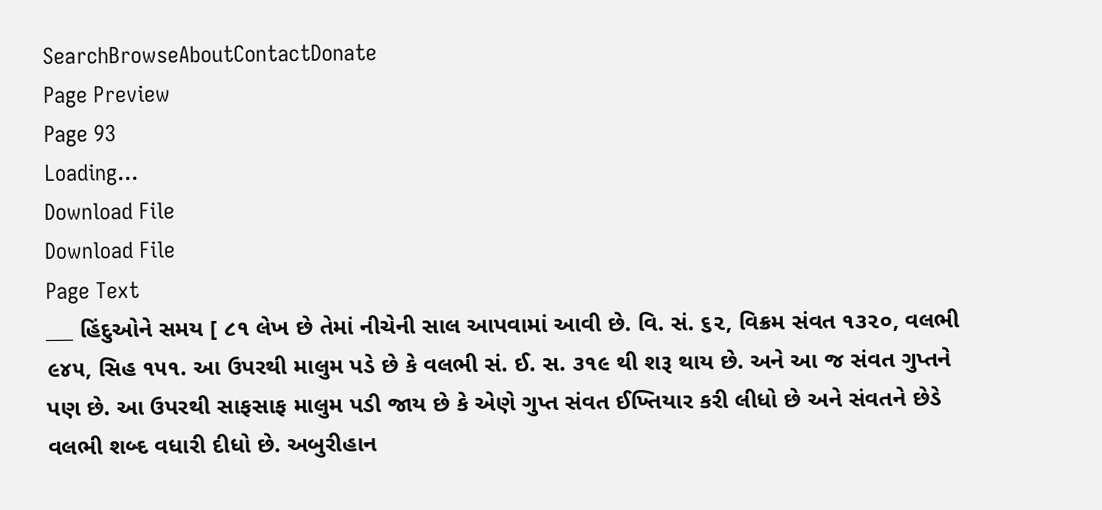SearchBrowseAboutContactDonate
Page Preview
Page 93
Loading...
Download File
Download File
Page Text
___ હિંદુઓને સમય [ ૮૧ લેખ છે તેમાં નીચેની સાલ આપવામાં આવી છે. વિ. સં. ૬૨, વિક્રમ સંવત ૧૩૨૦, વલભી ૯૪૫, સિહ ૧૫૧. આ ઉપરથી માલુમ પડે છે કે વલભી સં. ઈ. સ. ૩૧૯ થી શરૂ થાય છે. અને આ જ સંવત ગુપ્તને પણ છે. આ ઉપરથી સાફસાફ માલુમ પડી જાય છે કે એણે ગુપ્ત સંવત ઈખ્તિયાર કરી લીધો છે અને સંવતને છેડે વલભી શબ્દ વધારી દીધો છે. અબુરીહાન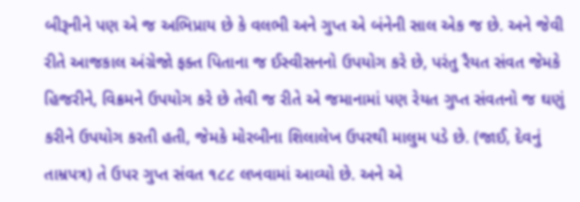બીરૂનીને પણ એ જ અભિપ્રાય છે કે વલભી અને ગુપ્ત એ બંનેની સાલ એક જ છે. અને જેવી રીતે આજકાલ અંગ્રેજો ફક્ત પિતાના જ ઈસ્વીસનનો ઉપયોગ કરે છે, પરંતુ રૈયત સંવત જેમકે હિજરીને, વિક્રમને ઉપયોગ કરે છે તેવી જ રીતે એ જમાનામાં પણ રેયત ગુપ્ત સંવતનો જ ઘણું કરીને ઉપયોગ કરતી હતી, જેમકે મોરબીના શિલાલેખ ઉપરથી માલુમ પડે છે. (જાઈ, દેવનું તામ્રપત્ર) તે ઉપર ગુપ્ત સંવત ૧૮૮ લખવામાં આવ્યો છે. અને એ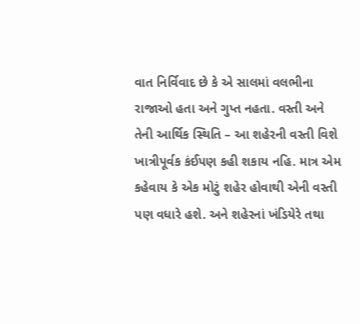વાત નિર્વિવાદ છે કે એ સાલમાં વલભીના રાજાઓ હતા અને ગુપ્ત નહતા. વસ્તી અને તેની આર્થિક સ્થિતિ – આ શહેરની વસ્તી વિશે ખાત્રીપૂર્વક કંઈપણ કહી શકાય નહિ. માત્ર એમ કહેવાય કે એક મોટું શહેર હોવાથી એની વસ્તી પણ વધારે હશે. અને શહેરનાં ખંડિયેરે તથા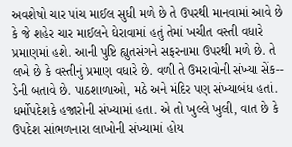અવશેષો ચાર પાંચ માઈલ સુધી મળે છે તે ઉપરથી માનવામાં આવે છે કે જે શહેર ચાર માઈલને ઘેરાવામાં હતું તેમાં ખચીત વસ્તી વધારે પ્રમાણમાં હશે. આની પુષ્ટિ હ્યુતસંગને સફરનામા ઉપરથી મળે છે. તે લખે છે કે વસ્તીનું પ્રમાણ વધારે છે. વળી તે ઉમરાવોની સંખ્યા સેંક-- ડેની બતાવે છે. પાઠશાળાઓ, મઠે અને મંદિર પણ સંખ્યાબંધ હતાં. ધર્મોપદેશકે હજારોની સંખ્યામાં હતા. એ તો ખુલ્લે ખુલી, વાત છે કે ઉપદેશ સાંભળનારા લાખોની સંખ્યામાં હોય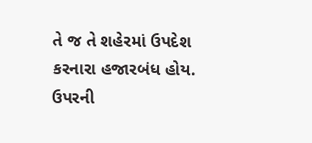તે જ તે શહેરમાં ઉપદેશ કરનારા હજારબંધ હોય. ઉપરની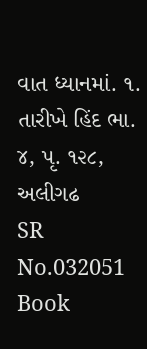વાત ધ્યાનમાં. ૧. તારીખે હિંદ ભા. ૪, પૃ. ૧૨૮, અલીગઢ
SR No.032051
Book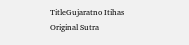TitleGujaratno Itihas
Original Sutra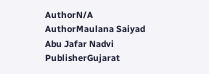AuthorN/A
AuthorMaulana Saiyad Abu Jafar Nadvi
PublisherGujarat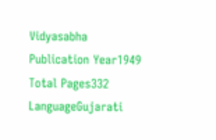Vidyasabha
Publication Year1949
Total Pages332
LanguageGujarati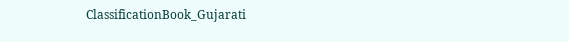ClassificationBook_Gujarati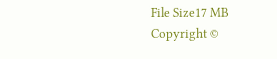File Size17 MB
Copyright ©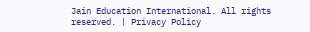Jain Education International. All rights reserved. | Privacy Policy